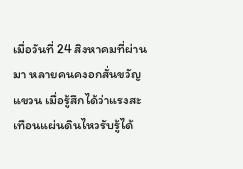เมื่อวันที่ 24 สิงหาคมที่ผ่านมา หลายคนคงอกสั่นขวัญแขวน เมื่อรู้สึกได้ว่าแรงสะเทือนแผ่นดินไหวรับรู้ได้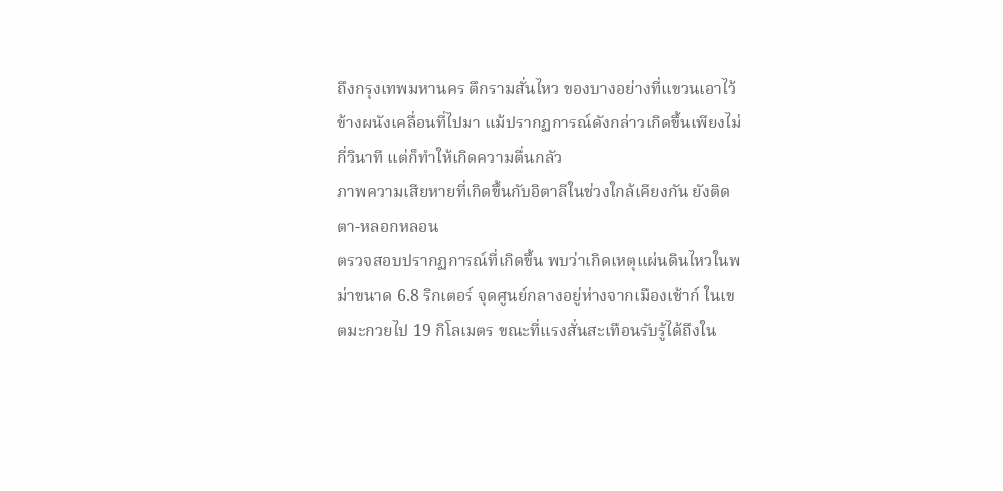ถึงกรุงเทพมหานคร ตึกรามสั่นไหว ของบางอย่างที่แขวนเอาไว้ข้างผนังเคลื่อนที่ไปมา แม้ปรากฏการณ์ดังกล่าวเกิดขึ้นเพียงไม่กี่วินาที แต่ก็ทำให้เกิดความตื่นกลัว
ภาพความเสียหายที่เกิดขึ้นกับอิตาลีในช่วงใกล้เคียงกัน ยังติดตา-หลอกหลอน
ตรวจสอบปรากฏการณ์ที่เกิดขึ้น พบว่าเกิดเหตุแผ่นดินไหวในพม่าขนาด 6.8 ริกเตอร์ จุดศูนย์กลางอยู่ห่างจากเมืองเช้าก์ ในเขตมะกวยไป 19 กิโลเมตร ขณะที่แรงสั่นสะเทือนรับรู้ได้ถึงใน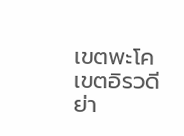เขตพะโค เขตอิรวดี ย่า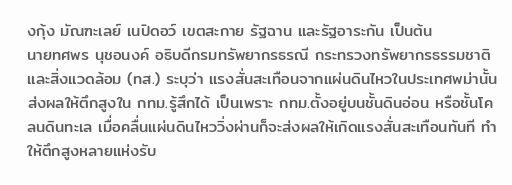งกุ้ง มัณฑะเลย์ เนปิดอว์ เขตสะกาย รัฐฉาน และรัฐอาระกัน เป็นต้น
นายทศพร นุชอนงค์ อธิบดีกรมทรัพยากรธรณี กระทรวงทรัพยากรธรรมชาติและสิ่งแวดล้อม (ทส.) ระบุว่า แรงสั่นสะเทือนจากแผ่นดินไหวในประเทศพม่านั้น ส่งผลให้ตึกสูงใน กทม.รู้สึกได้ เป็นเพราะ กทม.ตั้งอยู่บนชั้นดินอ่อน หรือชั้นโคลนดินทะเล เมื่อคลื่นแผ่นดินไหววิ่งผ่านก็จะส่งผลให้เกิดแรงสั่นสะเทือนทันที ทำให้ตึกสูงหลายแห่งรับ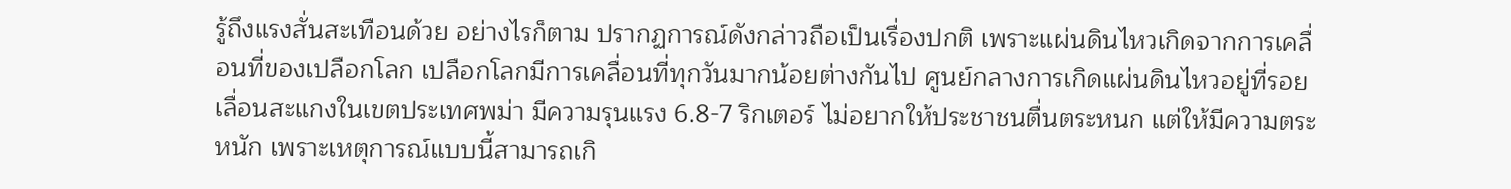รู้ถึงแรงสั่นสะเทือนด้วย อย่างไรก็ตาม ปรากฏการณ์ดังกล่าวถือเป็นเรื่องปกติ เพราะแผ่นดินไหวเกิดจากการเคลื่อนที่ของเปลือกโลก เปลือกโลกมีการเคลื่อนที่ทุกวันมากน้อยต่างกันไป ศูนย์กลางการเกิดแผ่นดินไหวอยู่ที่รอยเลื่อนสะแกงในเขตประเทศพม่า มีความรุนแรง 6.8-7 ริกเตอร์ ไม่อยากให้ประชาชนตื่นตระหนก แต่ให้มีความตระหนัก เพราะเหตุการณ์แบบนี้สามารถเกิ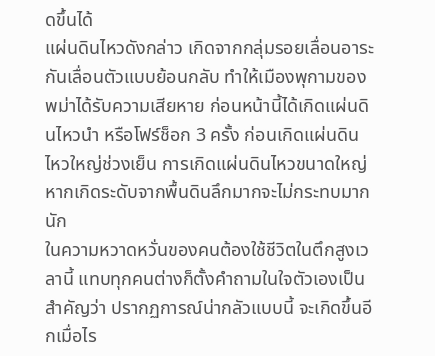ดขึ้นได้
แผ่นดินไหวดังกล่าว เกิดจากกลุ่มรอยเลื่อนอาระกันเลื่อนตัวแบบย้อนกลับ ทำให้เมืองพุกามของพม่าได้รับความเสียหาย ก่อนหน้านี้ได้เกิดแผ่นดินไหวนำ หรือโฟร์ช็อก 3 ครั้ง ก่อนเกิดแผ่นดินไหวใหญ่ช่วงเย็น การเกิดแผ่นดินไหวขนาดใหญ่ หากเกิดระดับจากพื้นดินลึกมากจะไม่กระทบมากนัก
ในความหวาดหวั่นของคนต้องใช้ชีวิตในตึกสูงเวลานี้ แทบทุกคนต่างก็ตั้งคำถามในใจตัวเองเป็นสำคัญว่า ปรากฏการณ์น่ากลัวแบบนี้ จะเกิดขึ้นอีกเมื่อไร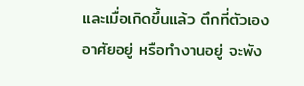และเมื่อเกิดขึ้นแล้ว ตึกที่ตัวเองอาศัยอยู่ หรือทำงานอยู่ จะพัง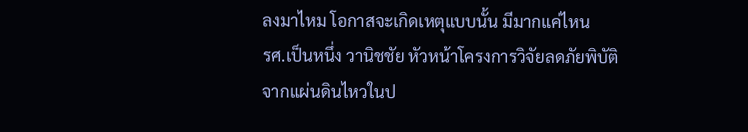ลงมาไหม โอกาสจะเกิดเหตุแบบนั้น มีมากแค่ไหน
รศ.เป็นหนึ่ง วานิชชัย หัวหน้าโครงการวิจัยลดภัยพิบัติจากแผ่นดินไหวในป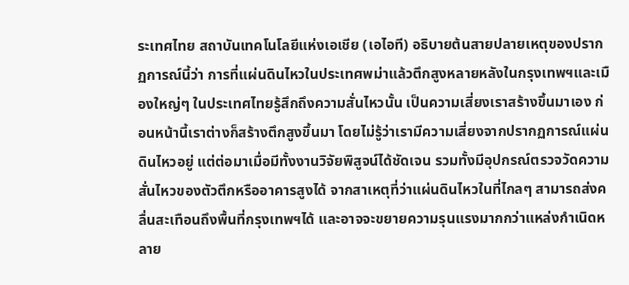ระเทศไทย สถาบันเทคโนโลยีแห่งเอเชีย (เอไอที) อธิบายต้นสายปลายเหตุของปรากฏการณ์นี้ว่า การที่แผ่นดินไหวในประเทศพม่าแล้วตึกสูงหลายหลังในกรุงเทพฯและเมืองใหญ่ๆ ในประเทศไทยรู้สึกถึงความสั่นไหวนั้น เป็นความเสี่ยงเราสร้างขึ้นมาเอง ก่อนหน้านี้เราต่างก็สร้างตึกสูงขึ้นมา โดยไม่รู้ว่าเรามีความเสี่ยงจากปรากฏการณ์แผ่นดินไหวอยู่ แต่ต่อมาเมื่อมีทั้งงานวิจัยพิสูจน์ได้ชัดเจน รวมทั้งมีอุปกรณ์ตรวจวัดความสั่นไหวของตัวตึกหรืออาคารสูงได้ จากสาเหตุที่ว่าแผ่นดินไหวในที่ไกลๆ สามารถส่งคลื่นสะเทือนถึงพื้นที่กรุงเทพฯได้ และอาจจะขยายความรุนแรงมากกว่าแหล่งกำเนิดหลาย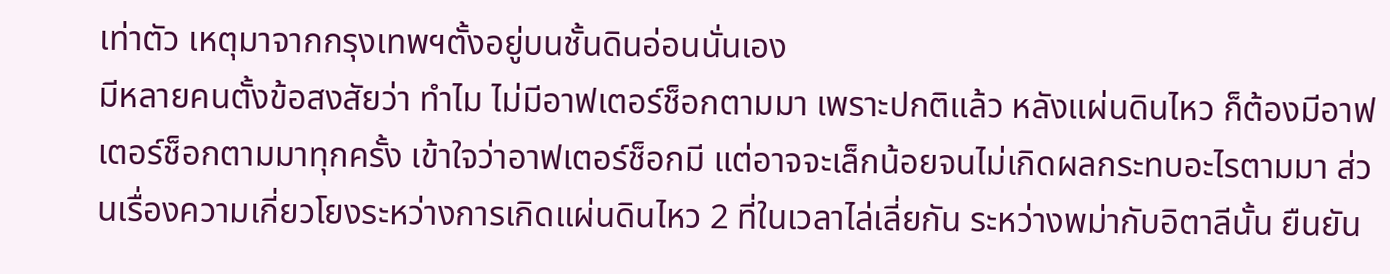เท่าตัว เหตุมาจากกรุงเทพฯตั้งอยู่บนชั้นดินอ่อนนั่นเอง
มีหลายคนตั้งข้อสงสัยว่า ทำไม ไม่มีอาฟเตอร์ช็อกตามมา เพราะปกติแล้ว หลังแผ่นดินไหว ก็ต้องมีอาฟเตอร์ช็อกตามมาทุกครั้ง เข้าใจว่าอาฟเตอร์ช็อกมี แต่อาจจะเล็กน้อยจนไม่เกิดผลกระทบอะไรตามมา ส่วนเรื่องความเกี่ยวโยงระหว่างการเกิดแผ่นดินไหว 2 ที่ในเวลาไล่เลี่ยกัน ระหว่างพม่ากับอิตาลีนั้น ยืนยัน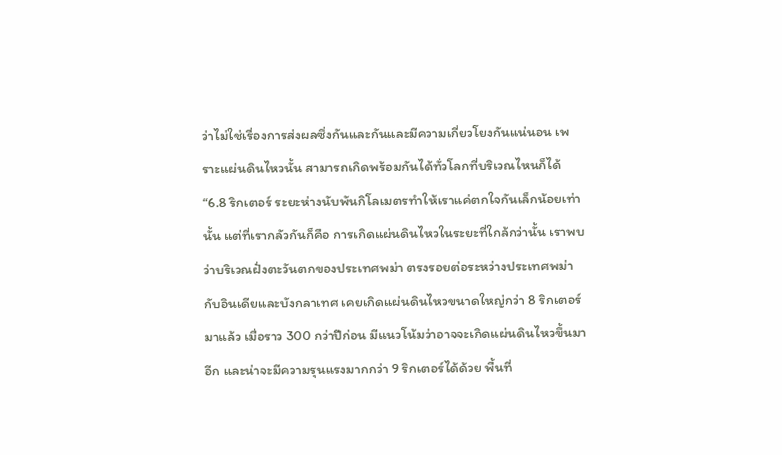ว่าไม่ใช่เรื่องการส่งผลซึ่งกันและกันและมีความเกี่ยวโยงกันแน่นอน เพราะแผ่นดินไหวนั้น สามารถเกิดพร้อมกันได้ทั่วโลกที่บริเวณไหนก็ได้
“6.8 ริกเตอร์ ระยะห่างนับพันกิโลเมตรทำให้เราแค่ตกใจกันเล็กน้อยเท่านั้น แต่ที่เรากลัวกันก็คือ การเกิดแผ่นดินไหวในระยะที่ใกล้กว่านั้น เราพบว่าบริเวณฝั่งตะวันตกของประเทศพม่า ตรงรอยต่อระหว่างประเทศพม่ากับอินเดียและบังกลาเทศ เคยเกิดแผ่นดินไหวขนาดใหญ่กว่า 8 ริกเตอร์มาแล้ว เมื่อราว 300 กว่าปีก่อน มีแนวโน้มว่าอาจจะเกิดแผ่นดินไหวขึ้นมาอีก และน่าจะมีความรุนแรงมากกว่า 9 ริกเตอร์ได้ด้วย พื้นที่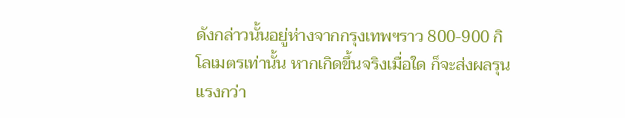ดังกล่าวนั้นอยู่ห่างจากกรุงเทพฯราว 800-900 กิโลเมตรเท่านั้น หากเกิดขึ้นจริงเมื่อใด ก็จะส่งผลรุนแรงกว่า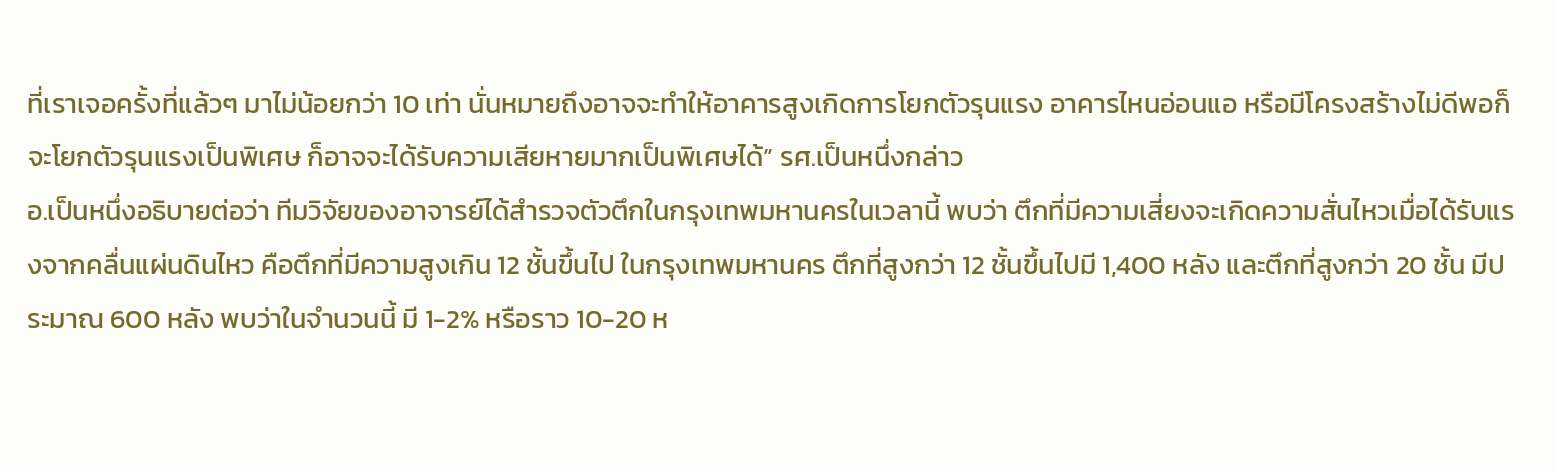ที่เราเจอครั้งที่แล้วๆ มาไม่น้อยกว่า 10 เท่า นั่นหมายถึงอาจจะทำให้อาคารสูงเกิดการโยกตัวรุนแรง อาคารไหนอ่อนแอ หรือมีโครงสร้างไม่ดีพอก็จะโยกตัวรุนแรงเป็นพิเศษ ก็อาจจะได้รับความเสียหายมากเป็นพิเศษได้” รศ.เป็นหนึ่งกล่าว
อ.เป็นหนึ่งอธิบายต่อว่า ทีมวิจัยของอาจารย์ได้สำรวจตัวตึกในกรุงเทพมหานครในเวลานี้ พบว่า ตึกที่มีความเสี่ยงจะเกิดความสั่นไหวเมื่อได้รับแรงจากคลื่นแผ่นดินไหว คือตึกที่มีความสูงเกิน 12 ชั้นขึ้นไป ในกรุงเทพมหานคร ตึกที่สูงกว่า 12 ชั้นขึ้นไปมี 1,400 หลัง และตึกที่สูงกว่า 20 ชั้น มีประมาณ 600 หลัง พบว่าในจำนวนนี้ มี 1-2% หรือราว 10-20 ห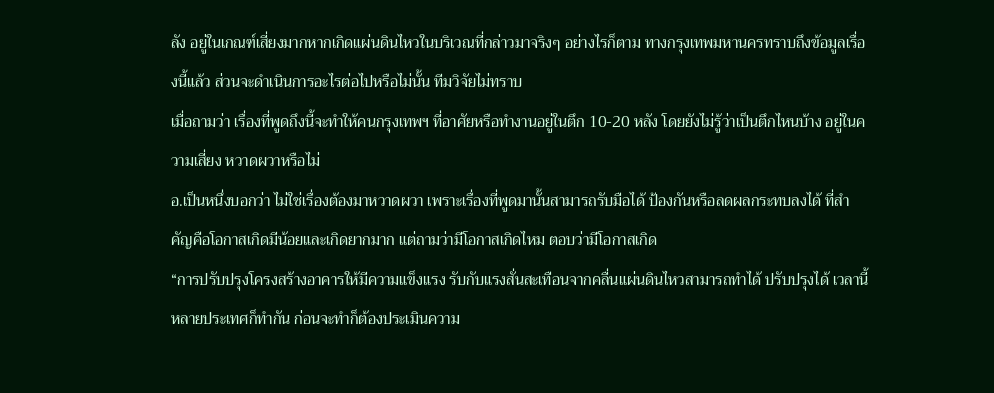ลัง อยู่ในเกณฑ์เสี่ยงมากหากเกิดแผ่นดินไหวในบริเวณที่กล่าวมาจริงๆ อย่างไรก็ตาม ทางกรุงเทพมหานครทราบถึงข้อมูลเรื่องนี้แล้ว ส่วนจะดำเนินการอะไรต่อไปหรือไม่นั้น ทีมวิจัยไม่ทราบ
เมื่อถามว่า เรื่องที่พูดถึงนี้จะทำให้คนกรุงเทพฯ ที่อาศัยหรือทำงานอยู่ในตึก 10-20 หลัง โดยยังไม่รู้ว่าเป็นตึกไหนบ้าง อยู่ในความเสี่ยง หวาดผวาหรือไม่
อ.เป็นหนึ่งบอกว่า ไม่ใช่เรื่องต้องมาหวาดผวา เพราะเรื่องที่พูดมานั้นสามารถรับมือได้ ป้องกันหรือลดผลกระทบลงได้ ที่สำคัญคือโอกาสเกิดมีน้อยและเกิดยากมาก แต่ถามว่ามีโอกาสเกิดไหม ตอบว่ามีโอกาสเกิด
“การปรับปรุงโครงสร้างอาคารให้มีความแข็งแรง รับกับแรงสั่นสะเทือนจากคลื่นแผ่นดินไหวสามารถทำได้ ปรับปรุงได้ เวลานี้หลายประเทศก็ทำกัน ก่อนจะทำก็ต้องประเมินความ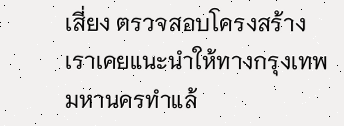เสี่ยง ตรวจสอบโครงสร้าง เราเคยแนะนำให้ทางกรุงเทพมหานครทำแล้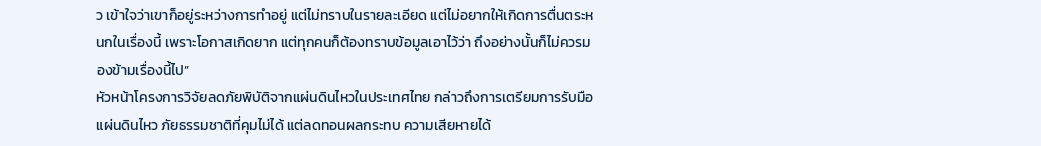ว เข้าใจว่าเขาก็อยู่ระหว่างการทำอยู่ แต่ไม่ทราบในรายละเอียด แต่ไม่อยากให้เกิดการตื่นตระหนกในเรื่องนี้ เพราะโอกาสเกิดยาก แต่ทุกคนก็ต้องทราบข้อมูลเอาไว้ว่า ถึงอย่างนั้นก็ไม่ควรมองข้ามเรื่องนี้ไป”
หัวหน้าโครงการวิจัยลดภัยพิบัติจากแผ่นดินไหวในประเทศไทย กล่าวถึงการเตรียมการรับมือ แผ่นดินไหว ภัยธรรมชาติที่คุมไม่ได้ แต่ลดทอนผลกระทบ ความเสียหายได้